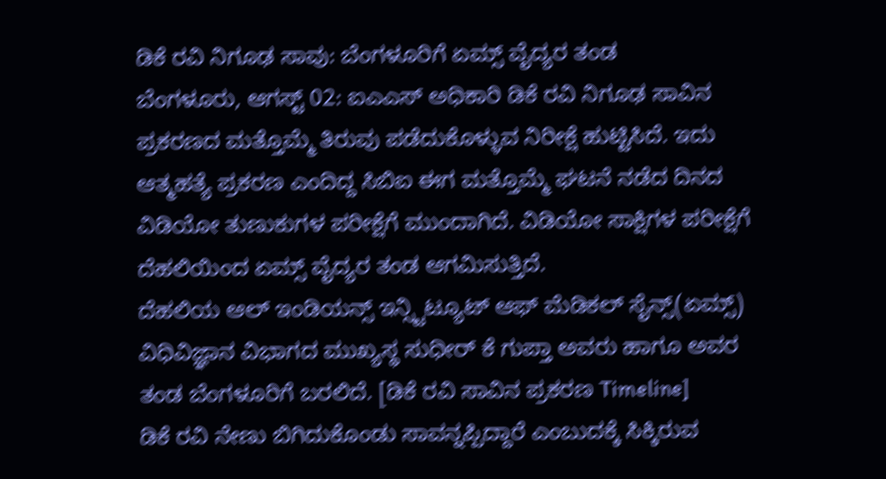ಡಿಕೆ ರವಿ ನಿಗೂಢ ಸಾವು: ಬೆಂಗಳೂರಿಗೆ ಏಮ್ಸ್ ವೈದ್ಯರ ತಂಡ
ಬೆಂಗಳೂರು, ಆಗಸ್ಟ್ 02: ಐಎಎಸ್ ಅಧಿಕಾರಿ ಡಿಕೆ ರವಿ ನಿಗೂಢ ಸಾವಿನ ಪ್ರಕರಣದ ಮತ್ತೊಮ್ಮೆ ತಿರುವು ಪಡೆದುಕೊಳ್ಳುವ ನಿರೀಕ್ಷೆ ಹುಟ್ಟಿಸಿದೆ. ಇದು ಆತ್ಮಹತ್ಯೆ ಪ್ರಕರಣ ಎಂದಿದ್ದ ಸಿಬಿಐ ಈಗ ಮತ್ತೊಮ್ಮೆ ಘಟನೆ ನಡೆದ ದಿನದ ವಿಡಿಯೋ ತುಣುಕುಗಳ ಪರೀಕ್ಷೆಗೆ ಮುಂದಾಗಿದೆ. ವಿಡಿಯೋ ಸಾಕ್ಷಿಗಳ ಪರೀಕ್ಷೆಗೆ ದೆಹಲಿಯಿಂದ ಏಮ್ಸ್ ವೈದ್ಯರ ತಂಡ ಆಗಮಿಸುತ್ತಿದೆ.
ದೆಹಲಿಯ ಆಲ್ ಇಂಡಿಯನ್ಸ್ ಇನ್ಸ್ಟಿಟ್ಯೂಟ್ ಆಫ್ ಮೆಡಿಕಲ್ ಸೈನ್ಸ್(ಏಮ್ಸ್) ವಿಧಿವಿಜ್ಞಾನ ವಿಭಾಗದ ಮುಖ್ಯಸ್ಥ ಸುಧೀರ್ ಕೆ ಗುಪ್ತಾ ಅವರು ಹಾಗೂ ಅವರ ತಂಡ ಬೆಂಗಳೂರಿಗೆ ಬರಲಿದೆ. [ಡಿಕೆ ರವಿ ಸಾವಿನ ಪ್ರಕರಣ Timeline]
ಡಿಕೆ ರವಿ ನೇಣು ಬಿಗಿದುಕೊಂಡು ಸಾವನ್ನಪ್ಪಿದ್ದಾರೆ ಎಂಬುದಕ್ಕೆ ಸಿಕ್ಕಿರುವ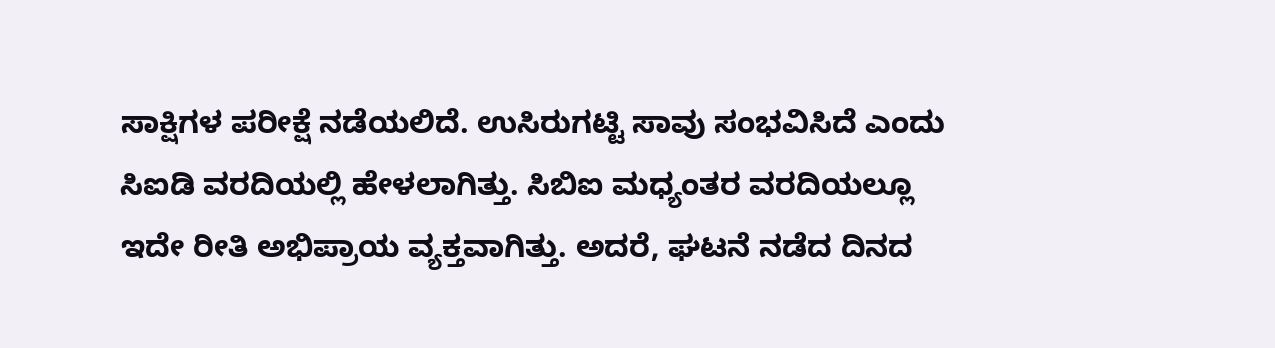ಸಾಕ್ಷಿಗಳ ಪರೀಕ್ಷೆ ನಡೆಯಲಿದೆ. ಉಸಿರುಗಟ್ಟಿ ಸಾವು ಸಂಭವಿಸಿದೆ ಎಂದು ಸಿಐಡಿ ವರದಿಯಲ್ಲಿ ಹೇಳಲಾಗಿತ್ತು. ಸಿಬಿಐ ಮಧ್ಯಂತರ ವರದಿಯಲ್ಲೂ ಇದೇ ರೀತಿ ಅಭಿಪ್ರಾಯ ವ್ಯಕ್ತವಾಗಿತ್ತು. ಅದರೆ, ಘಟನೆ ನಡೆದ ದಿನದ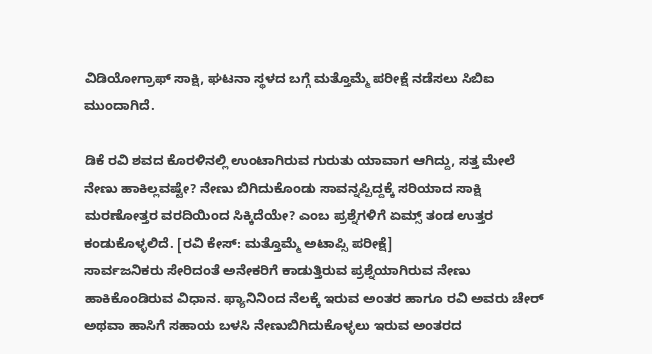ವಿಡಿಯೋಗ್ರಾಫ್ ಸಾಕ್ಷಿ, ಘಟನಾ ಸ್ಥಳದ ಬಗ್ಗೆ ಮತ್ತೊಮ್ಮೆ ಪರೀಕ್ಷೆ ನಡೆಸಲು ಸಿಬಿಐ ಮುಂದಾಗಿದೆ.

ಡಿಕೆ ರವಿ ಶವದ ಕೊರಳಿನಲ್ಲಿ ಉಂಟಾಗಿರುವ ಗುರುತು ಯಾವಾಗ ಆಗಿದ್ದು, ಸತ್ತ ಮೇಲೆ ನೇಣು ಹಾಕಿಲ್ಲವಷ್ಟೇ? ನೇಣು ಬಿಗಿದುಕೊಂಡು ಸಾವನ್ನಪ್ಪಿದ್ದಕ್ಕೆ ಸರಿಯಾದ ಸಾಕ್ಷಿ ಮರಣೋತ್ತರ ವರದಿಯಿಂದ ಸಿಕ್ಕಿದೆಯೇ? ಎಂಬ ಪ್ರಶ್ನೆಗಳಿಗೆ ಏಮ್ಸ್ ತಂಡ ಉತ್ತರ ಕಂಡುಕೊಳ್ಳಲಿದೆ. [ರವಿ ಕೇಸ್: ಮತ್ತೊಮ್ಮೆ ಅಟಾಪ್ಸಿ ಪರೀಕ್ಷೆ]
ಸಾರ್ವಜನಿಕರು ಸೇರಿದಂತೆ ಅನೇಕರಿಗೆ ಕಾಡುತ್ತಿರುವ ಪ್ರಶ್ನೆಯಾಗಿರುವ ನೇಣು ಹಾಕಿಕೊಂಡಿರುವ ವಿಧಾನ. ಫ್ಯಾನಿನಿಂದ ನೆಲಕ್ಕೆ ಇರುವ ಅಂತರ ಹಾಗೂ ರವಿ ಅವರು ಚೇರ್ ಅಥವಾ ಹಾಸಿಗೆ ಸಹಾಯ ಬಳಸಿ ನೇಣುಬಿಗಿದುಕೊಳ್ಳಲು ಇರುವ ಅಂತರದ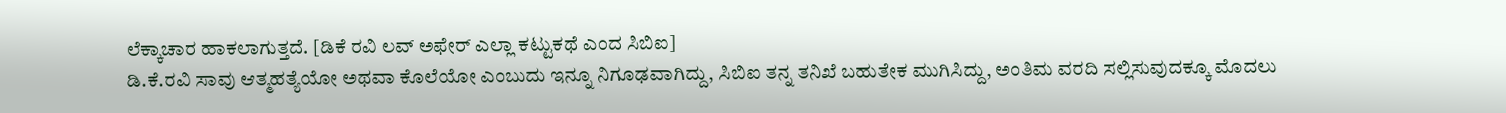ಲೆಕ್ಕಾಚಾರ ಹಾಕಲಾಗುತ್ತದೆ. [ಡಿಕೆ ರವಿ ಲವ್ ಅಫೇರ್ ಎಲ್ಲಾ ಕಟ್ಟುಕಥೆ ಎಂದ ಸಿಬಿಐ]
ಡಿ.ಕೆ.ರವಿ ಸಾವು ಆತ್ಮಹತ್ಯೆಯೋ ಅಥವಾ ಕೊಲೆಯೋ ಎಂಬುದು ಇನ್ನೂ ನಿಗೂಢವಾಗಿದ್ದು, ಸಿಬಿಐ ತನ್ನ ತನಿಖೆ ಬಹುತೇಕ ಮುಗಿಸಿದ್ದು, ಅಂತಿಮ ವರದಿ ಸಲ್ಲಿಸುವುದಕ್ಕೂ ಮೊದಲು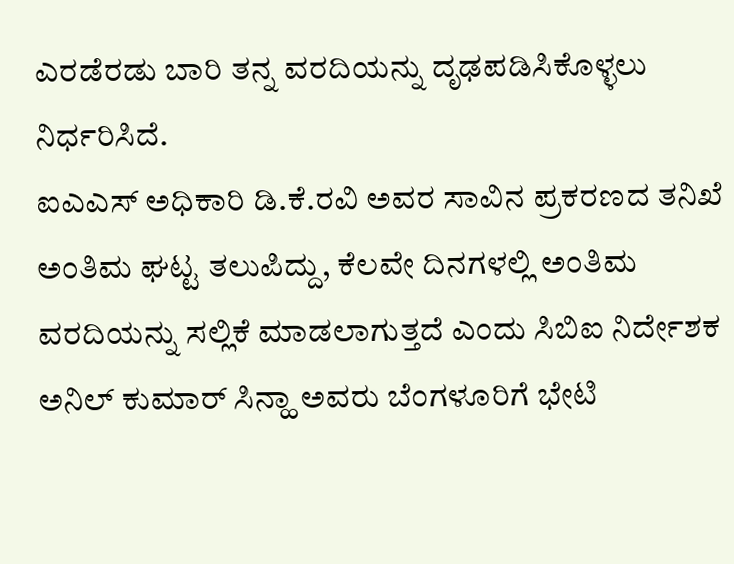ಎರಡೆರಡು ಬಾರಿ ತನ್ನ ವರದಿಯನ್ನು ದೃಢಪಡಿಸಿಕೊಳ್ಳಲು ನಿರ್ಧರಿಸಿದೆ.
ಐಎಎಸ್ ಅಧಿಕಾರಿ ಡಿ.ಕೆ.ರವಿ ಅವರ ಸಾವಿನ ಪ್ರಕರಣದ ತನಿಖೆ ಅಂತಿಮ ಘಟ್ಟ ತಲುಪಿದ್ದು, ಕೆಲವೇ ದಿನಗಳಲ್ಲಿ ಅಂತಿಮ ವರದಿಯನ್ನು ಸಲ್ಲಿಕೆ ಮಾಡಲಾಗುತ್ತದೆ ಎಂದು ಸಿಬಿಐ ನಿರ್ದೇಶಕ ಅನಿಲ್ ಕುಮಾರ್ ಸಿನ್ಹಾ ಅವರು ಬೆಂಗಳೂರಿಗೆ ಭೇಟಿ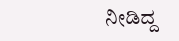ನೀಡಿದ್ದ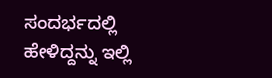ಸಂದರ್ಭದಲ್ಲಿ ಹೇಳಿದ್ದನ್ನು ಇಲ್ಲಿ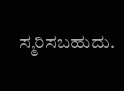ಸ್ಮರಿಸಬಹುದು.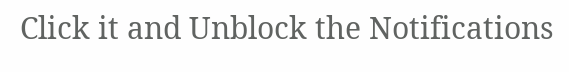Click it and Unblock the Notifications